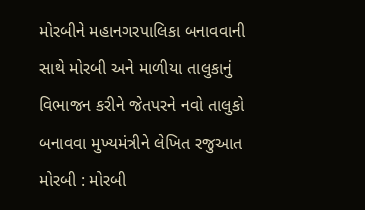મોરબીને મહાનગરપાલિકા બનાવવાની સાથે મોરબી અને માળીયા તાલુકાનું વિભાજન કરીને જેતપરને નવો તાલુકો બનાવવા મુખ્યમંત્રીને લેખિત રજુઆત મોરબી : મોરબી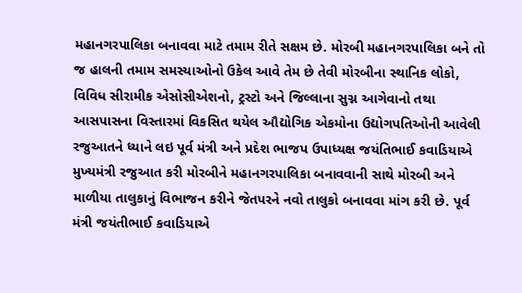મહાનગરપાલિકા બનાવવા માટે તમામ રીતે સક્ષમ છે. મોરબી મહાનગરપાલિકા બને તો જ હાલની તમામ સમસ્યાઓનો ઉકેલ આવે તેમ છે તેવી મોરબીના સ્થાનિક લોકો, વિવિધ સીરામીક એસોસીએશનો, ટ્રસ્ટો અને જિલ્લાના સુગ્ન આગેવાનો તથા આસપાસના વિસ્તારમાં વિકસિત થયેલ ઔદ્યોગિક એકમોના ઉદ્યોગપતિઓની આવેલી રજુઆતને ધ્યાને લઇ પૂર્વ મંત્રી અને પ્રદેશ ભાજપ ઉપાધ્યક્ષ જયંતિભાઈ કવાડિયાએ મુખ્યમંત્રી રજુઆત કરી મોરબીને મહાનગરપાલિકા બનાવવાની સાથે મોરબી અને માળીયા તાલુકાનું વિભાજન કરીને જેતપરને નવો તાલુકો બનાવવા માંગ કરી છે. પૂર્વ મંત્રી જયંતીભાઈ કવાડિયાએ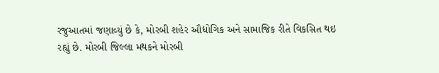રજુઆતમાં જણાવ્યું છે કે, મોરબી શહેર ઔદ્યોગિક અને સામાજિક રીતે વિકસિત થઇ રહ્યું છે. મોરબી જિલ્લા મથકને મોરબી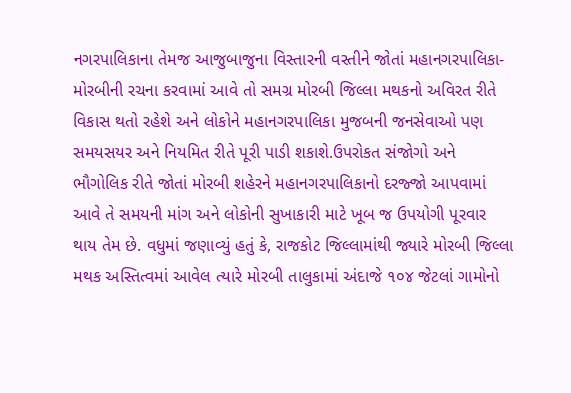નગરપાલિકાના તેમજ આજુબાજુના વિસ્તારની વસ્તીને જોતાં મહાનગરપાલિકા-મોરબીની રચના કરવામાં આવે તો સમગ્ર મોરબી જિલ્લા મથકનો અવિરત રીતે વિકાસ થતો રહેશે અને લોકોને મહાનગરપાલિકા મુજબની જનસેવાઓ પણ સમયસયર અને નિયમિત રીતે પૂરી પાડી શકાશે.ઉપરોકત સંજોગો અને ભૌગોલિક રીતે જોતાં મોરબી શહેરને મહાનગરપાલિકાનો દરજ્જો આપવામાં આવે તે સમયની માંગ અને લોકોની સુખાકારી માટે ખૂબ જ ઉપયોગી પૂરવાર થાય તેમ છે. વધુમાં જણાવ્યું હતું કે, રાજકોટ જિલ્લામાંથી જ્યારે મોરબી જિલ્લા મથક અસ્તિત્વમાં આવેલ ત્યારે મોરબી તાલુકામાં અંદાજે ૧૦૪ જેટલાં ગામોનો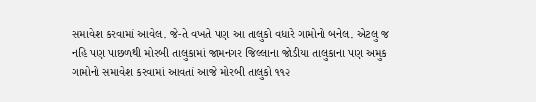સમાવેશ કરવામાં આવેલ. જે-તે વખતે પણ આ તાલુકો વધારે ગામોનો બનેલ. એટલુ જ નહિ પણ પાછળથી મોરબી તાલુકામાં જામનગર જિલ્લાના જોડીયા તાલુકાના પણ અમુક ગામોનો સમાવેશ કરવામાં આવતાં આજે મોરબી તાલુકો ૧૧૨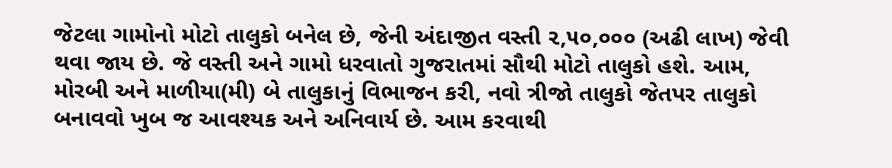જેટલા ગામોનો મોટો તાલુકો બનેલ છે, જેની અંદાજીત વસ્તી ૨,૫૦,૦૦૦ (અઢી લાખ) જેવી થવા જાય છે. જે વસ્તી અને ગામો ધરવાતો ગુજરાતમાં સૌથી મોટો તાલુકો હશે. આમ, મોરબી અને માળીયા(મી) બે તાલુકાનું વિભાજન કરી, નવો ત્રીજો તાલુકો જેતપર તાલુકો બનાવવો ખુબ જ આવશ્યક અને અનિવાર્ય છે. આમ કરવાથી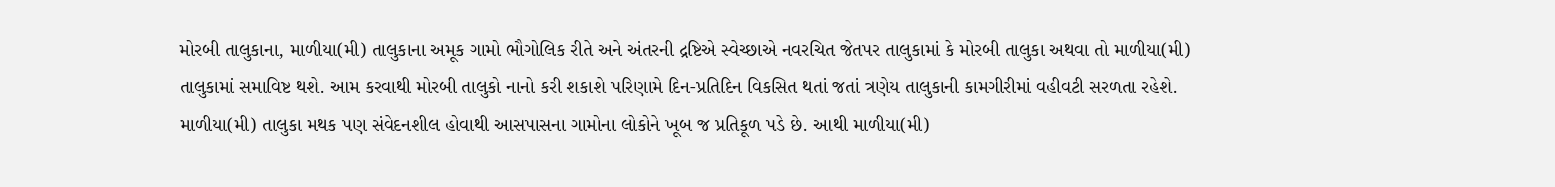મોરબી તાલુકાના, માળીયા(મી) તાલુકાના અમૂક ગામો ભૌગોલિક રીતે અને અંતરની દ્રષ્ટિએ સ્વેચ્છાએ નવરચિત જેતપર તાલુકામાં કે મોરબી તાલુકા અથવા તો માળીયા(મી) તાલુકામાં સમાવિષ્ટ થશે. આમ કરવાથી મોરબી તાલુકો નાનો કરી શકાશે પરિણામે દિન-પ્રતિદિન વિકસિત થતાં જતાં ત્રણેય તાલુકાની કામગીરીમાં વહીવટી સરળતા રહેશે. માળીયા(મી) તાલુકા મથક પણ સંવેદનશીલ હોવાથી આસપાસના ગામોના લોકોને ખૂબ જ પ્રતિકૂળ પડે છે. આથી માળીયા(મી)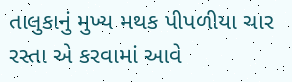તાલુકાનું મુખ્ય મથક પીપળીયા ચાર રસ્તા એ કરવામાં આવે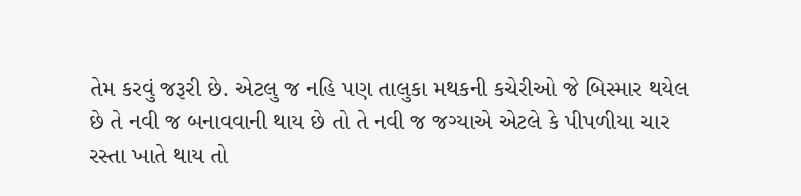તેમ કરવું જરૂરી છે. એટલુ જ નહિ પણ તાલુકા મથકની કચેરીઓ જે બિસ્માર થયેલ છે તે નવી જ બનાવવાની થાય છે તો તે નવી જ જગ્યાએ એટલે કે પીપળીયા ચાર રસ્તા ખાતે થાય તો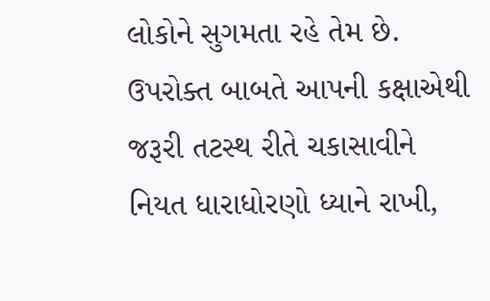લોકોને સુગમતા રહે તેમ છે. ઉપરોક્ત બાબતે આપની કક્ષાએથી જરૂરી તટસ્થ રીતે ચકાસાવીને નિયત ધારાધોરણો ધ્યાને રાખી,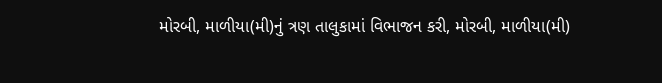મોરબી, માળીયા(મી)નું ત્રણ તાલુકામાં વિભાજન કરી, મોરબી, માળીયા(મી)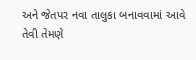અને જેતપર નવા તાલુકા બનાવવામાં આવે તેવી તેમણે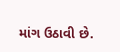માંગ ઉઠાવી છે.